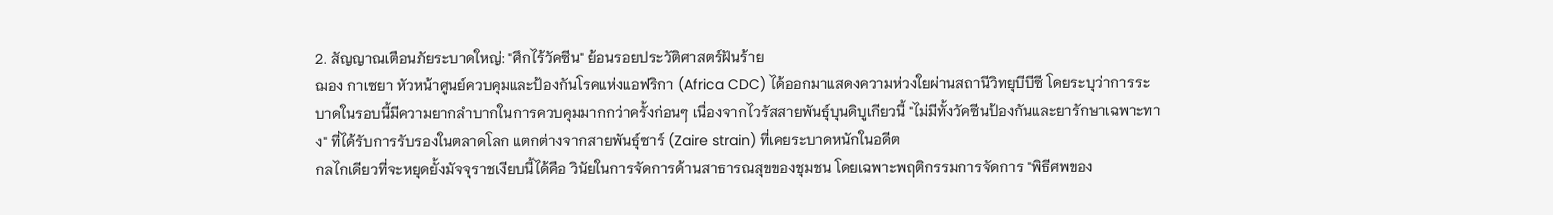2. สัญญาณเตือนภัยระบาดใหญ่: "ศึกไร้วัคซีน" ย้อนรอยประวัติศาสตร์ฝันร้าย
ฌอง กาเซยา หัวหน้าศูนย์ควบคุมและป้องกันโรคแห่งแอฟริกา (Africa CDC) ได้ออกมาแสดงความห่วงใยผ่านสถานีวิทยุบีบีซี โดยระบุว่าการระบาดในรอบนี้มีความยากลำบากในการควบคุมมากกว่าครั้งก่อนๆ เนื่องจากไวรัสสายพันธุ์บุนดิบูเกียวนี้ "ไม่มีทั้งวัคซีนป้องกันและยารักษาเฉพาะทาง" ที่ได้รับการรับรองในตลาดโลก แตกต่างจากสายพันธุ์ซาร์ (Zaire strain) ที่เคยระบาดหนักในอดีต
กลไกเดียวที่จะหยุดยั้งมัจจุราชเงียบนี้ได้คือ วินัยในการจัดการด้านสาธารณสุขของชุมชน โดยเฉพาะพฤติกรรมการจัดการ "พิธีศพของ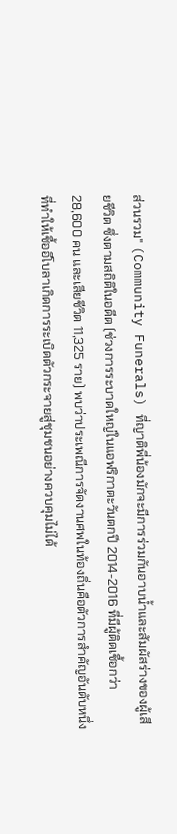ส่วนรวม" (Community Funerals) ที่ญาติพี่น้องมักจะมีการร่วมกันอาบน้ำและสัมผัสร่างของผู้เสียชีวิต ซึ่งตามสถิติในอดีต (ช่วงการระบาดใหญ่ในแอฟริกาตะวันตกปี 2014-2016 ที่มีผู้ติดเชื้อกว่า 28,600 คน และเสียชีวิต 11,325 ราย) พบว่าประเพณีการจัดงานศพในท้องถิ่นคือตัวการสำคัญอันดับหนึ่งที่ทำให้เชื้ออีโบลาเกิดการระเบิดตัวกระจายสู่ชุมชนอย่างควบคุมไม่ได้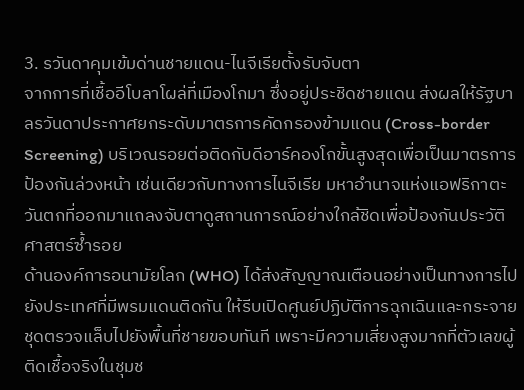3. รวันดาคุมเข้มด่านชายแดน-ไนจีเรียตั้งรับจับตา
จากการที่เชื้ออีโบลาโผล่ที่เมืองโกมา ซึ่งอยู่ประชิดชายแดน ส่งผลให้รัฐบาลรวันดาประกาศยกระดับมาตรการคัดกรองข้ามแดน (Cross-border Screening) บริเวณรอยต่อติดกับดีอาร์คองโกขั้นสูงสุดเพื่อเป็นมาตรการป้องกันล่วงหน้า เช่นเดียวกับทางการไนจีเรีย มหาอำนาจแห่งแอฟริกาตะวันตกที่ออกมาแถลงจับตาดูสถานการณ์อย่างใกล้ชิดเพื่อป้องกันประวัติศาสตร์ซ้ำรอย
ด้านองค์การอนามัยโลก (WHO) ได้ส่งสัญญาณเตือนอย่างเป็นทางการไปยังประเทศที่มีพรมแดนติดกัน ให้รีบเปิดศูนย์ปฏิบัติการฉุกเฉินและกระจายชุดตรวจแล็บไปยังพื้นที่ชายขอบทันที เพราะมีความเสี่ยงสูงมากที่ตัวเลขผู้ติดเชื้อจริงในชุมช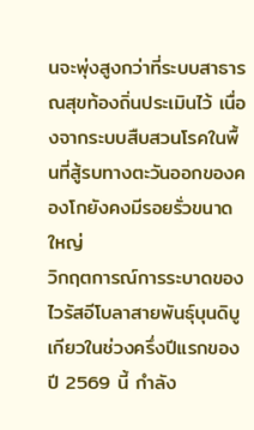นจะพุ่งสูงกว่าที่ระบบสาธารณสุขท้องถิ่นประเมินไว้ เนื่องจากระบบสืบสวนโรคในพื้นที่สู้รบทางตะวันออกของคองโกยังคงมีรอยรั่วขนาดใหญ่
วิกฤตการณ์การระบาดของไวรัสอีโบลาสายพันธุ์บุนดิบูเกียวในช่วงครึ่งปีแรกของปี 2569 นี้ กำลัง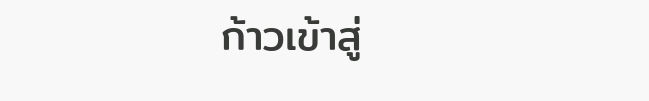ก้าวเข้าสู่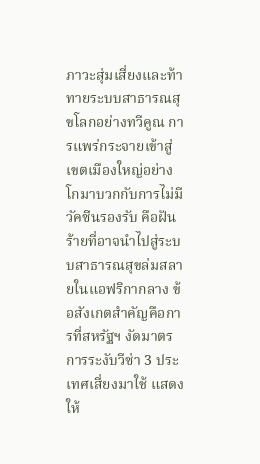ภาวะสุ่มเสี่ยงและท้าทายระบบสาธารณสุขโลกอย่างทวีคูณ การแพร่กระจายเข้าสู่เขตเมืองใหญ่อย่างโกมาบวกกับการไม่มีวัคซีนรองรับ คือฝันร้ายที่อาจนำไปสู่ระบบสาธารณสุขล่มสลายในแอฟริกากลาง ข้อสังเกตสำคัญคือการที่สหรัฐฯ งัดมาตรการระงับวีซ่า 3 ประเทศเสี่ยงมาใช้ แสดงให้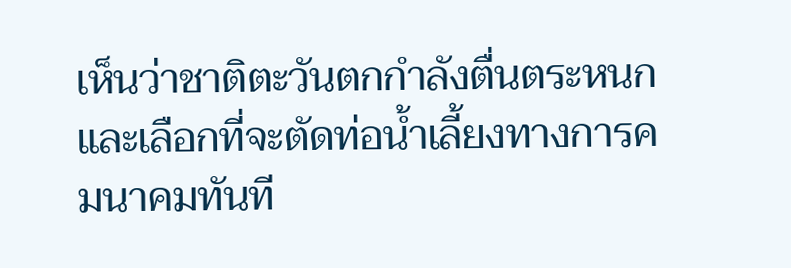เห็นว่าชาติตะวันตกกำลังตื่นตระหนกและเลือกที่จะตัดท่อน้ำเลี้ยงทางการคมนาคมทันที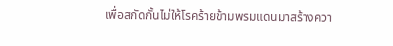เพื่อสกัดกั้นไม่ให้โรคร้ายข้ามพรมแดนมาสร้างควา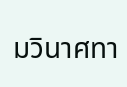มวินาศทา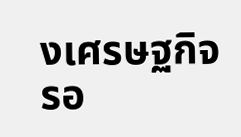งเศรษฐกิจรอ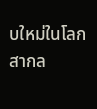บใหม่ในโลกสากล